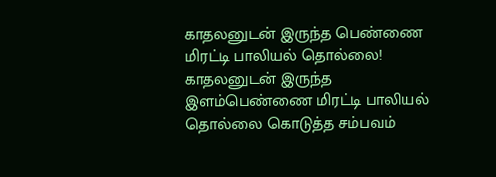காதலனுடன் இருந்த பெண்ணை மிரட்டி பாலியல் தொல்லை!
காதலனுடன் இருந்த இளம்பெண்ணை மிரட்டி பாலியல் தொல்லை கொடுத்த சம்பவம்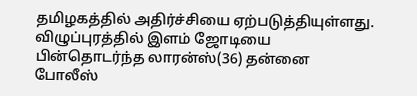தமிழகத்தில் அதிர்ச்சியை ஏற்படுத்தியுள்ளது. விழுப்புரத்தில் இளம் ஜோடியை பின்தொடர்ந்த லாரன்ஸ்(36) தன்னை போலீஸ்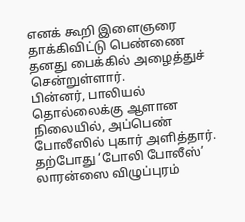எனக் கூறி இளைஞரை தாக்கிவிட்டு பெண்ணை தனது பைக்கில் அழைத்துச் சென்றுள்ளார்.
பின்னர், பாலியல் தொல்லைக்கு ஆளான நிலையில், அப்பெண் போலீஸில் புகார் அளித்தார். தற்போது ‘போலி போலீஸ்’ லாரன்ஸை விழுப்புரம்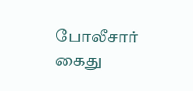போலீசார் கைது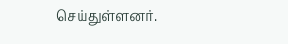செய்துள்ளனர்.